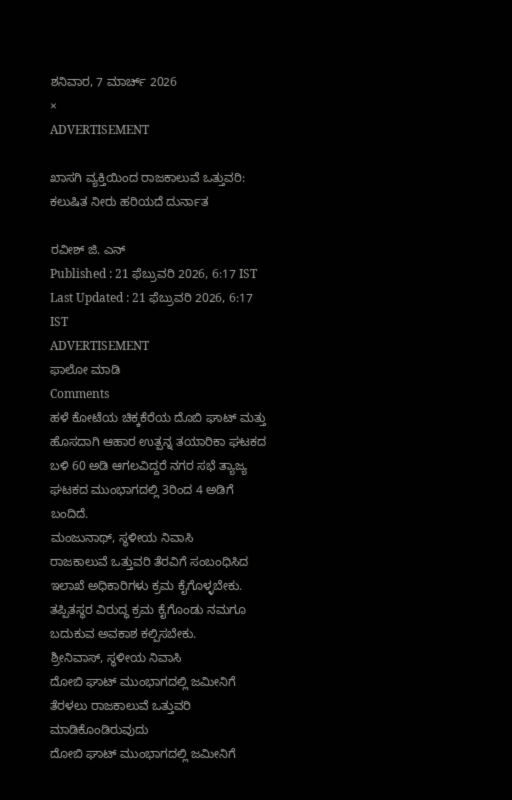ಶನಿವಾರ, 7 ಮಾರ್ಚ್ 2026
×
ADVERTISEMENT

ಖಾಸಗಿ ವ್ಯಕ್ತಿಯಿಂದ ರಾಜಕಾಲುವೆ ಒತ್ತುವರಿ: ಕಲುಷಿತ ನೀರು ಹರಿಯದೆ ದುರ್ನಾತ

ರವೀಶ್ ಜಿ. ಎನ್
Published : 21 ಫೆಬ್ರುವರಿ 2026, 6:17 IST
Last Updated : 21 ಫೆಬ್ರುವರಿ 2026, 6:17 IST
ADVERTISEMENT
ಫಾಲೋ ಮಾಡಿ
Comments
ಹಳೆ ಕೋಟೆಯ ಚಿಕ್ಕಕೆರೆಯ ದೊಬಿ ಘಾಟ್ ಮತ್ತು ಹೊಸದಾಗಿ ಆಹಾರ ಉತ್ಪನ್ನ ತಯಾರಿಕಾ ಘಟಕದ ಬಳಿ 60 ಅಡಿ ಆಗಲವಿದ್ದರೆ ನಗರ ಸಭೆ ತ್ಯಾಜ್ಯ ಘಟಕದ ಮುಂಭಾಗದಲ್ಲಿ 3ರಿಂದ 4 ಅಡಿಗೆ ಬಂದಿದೆ.
ಮಂಜುನಾಥ್, ಸ್ಥಳೀಯ ನಿವಾಸಿ
ರಾಜಕಾಲುವೆ ಒತ್ತುವರಿ ತೆರವಿಗೆ ಸಂಬಂಧಿಸಿದ ಇಲಾಖೆ ಅಧಿಕಾರಿಗಳು ಕ್ರಮ ಕೈಗೊಳ್ಳಬೇಕು. ತಪ್ಪಿತಸ್ಥರ ವಿರುದ್ಧ ಕ್ರಮ ಕೈಗೊಂಡು ನಮಗೂ ಬದುಕುವ ಅವಕಾಶ ಕಲ್ಪಿಸಬೇಕು.
ಶ್ರೀನಿವಾಸ್, ಸ್ಥಳೀಯ ನಿವಾಸಿ
ದೋಬಿ ಘಾಟ್ ಮುಂಭಾಗದಲ್ಲಿ ಜಮೀನಿಗೆ ತೆರಳಲು ರಾಜಕಾಲುವೆ ಒತ್ತುವರಿ ಮಾಡಿಕೊಂಡಿರುವುದು
ದೋಬಿ ಘಾಟ್ ಮುಂಭಾಗದಲ್ಲಿ ಜಮೀನಿಗೆ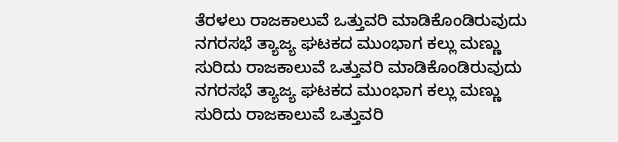ತೆರಳಲು ರಾಜಕಾಲುವೆ ಒತ್ತುವರಿ ಮಾಡಿಕೊಂಡಿರುವುದು
ನಗರಸಭೆ ತ್ಯಾಜ್ಯ ಘಟಕದ ಮುಂಭಾಗ ಕಲ್ಲು ಮಣ್ಣು ಸುರಿದು ರಾಜಕಾಲುವೆ ಒತ್ತುವರಿ ಮಾಡಿಕೊಂಡಿರುವುದು
ನಗರಸಭೆ ತ್ಯಾಜ್ಯ ಘಟಕದ ಮುಂಭಾಗ ಕಲ್ಲು ಮಣ್ಣು ಸುರಿದು ರಾಜಕಾಲುವೆ ಒತ್ತುವರಿ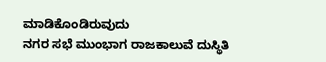ಮಾಡಿಕೊಂಡಿರುವುದು
ನಗರ ಸಭೆ ಮುಂಭಾಗ ರಾಜಕಾಲುವೆ ದುಸ್ಥಿತಿ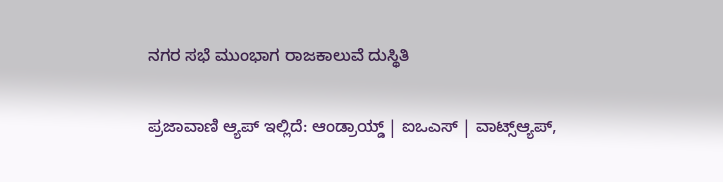ನಗರ ಸಭೆ ಮುಂಭಾಗ ರಾಜಕಾಲುವೆ ದುಸ್ಥಿತಿ

ಪ್ರಜಾವಾಣಿ ಆ್ಯಪ್ ಇಲ್ಲಿದೆ: ಆಂಡ್ರಾಯ್ಡ್ | ಐಒಎಸ್ | ವಾಟ್ಸ್ಆ್ಯಪ್,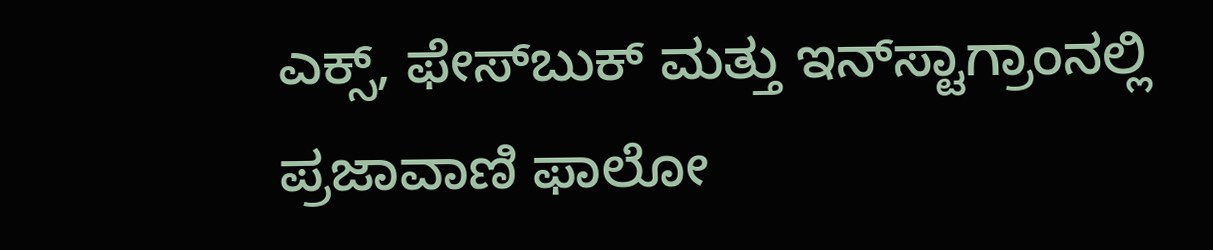ಎಕ್ಸ್, ಫೇಸ್‌ಬುಕ್ ಮತ್ತು ಇನ್‌ಸ್ಟಾಗ್ರಾಂನಲ್ಲಿ ಪ್ರಜಾವಾಣಿ ಫಾಲೋ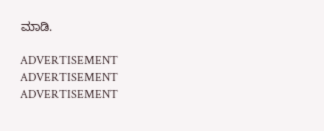ಮಾಡಿ.

ADVERTISEMENT
ADVERTISEMENT
ADVERTISEMENT